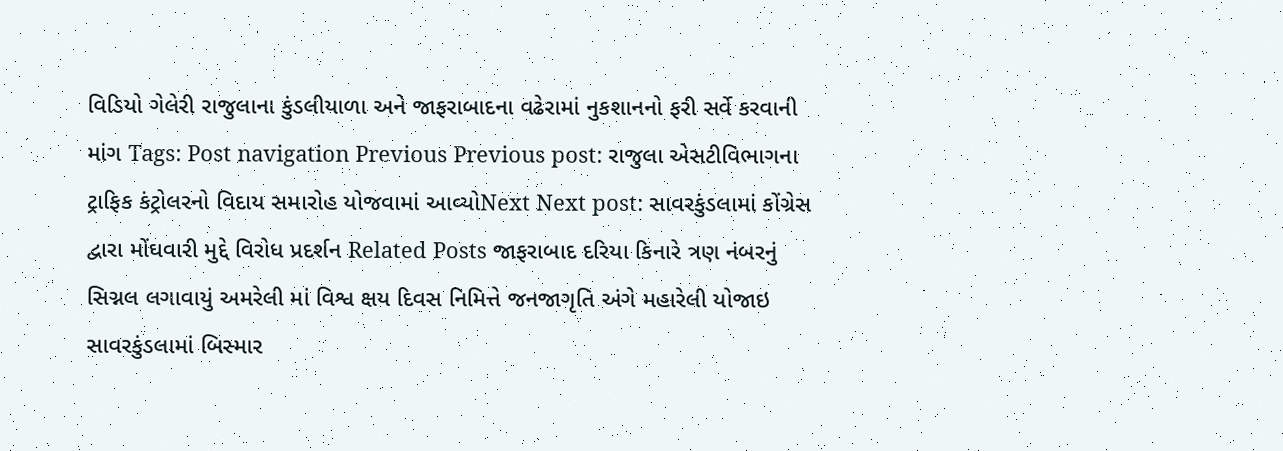વિડિયો ગેલેરી રાજુલાના કુંડલીયાળા અને જાફરાબાદના વઢેરામાં નુકશાનનો ફરી સર્વે કરવાની માંગ Tags: Post navigation Previous Previous post: રાજુલા એસટીવિભાગના ટ્રાફિક કંટ્રોલરનો વિદાય સમારોહ યોજવામાં આવ્યોNext Next post: સાવરકુંડલામાં કોંગ્રેસ દ્વારા મોંઘવારી મુદ્દે વિરોધ પ્રદર્શન Related Posts જાફરાબાદ દરિયા કિનારે ત્રણ નંબરનું સિગ્નલ લગાવાયું અમરેલી માં વિશ્વ ક્ષય દિવસ નિમિત્તે જનજાગૃતિ અંગે મહારેલી યોજાઇ સાવરકુંડલામાં બિસ્માર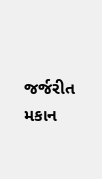જર્જરીત મકાન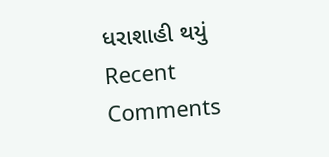ધરાશાહી થયું
Recent Comments